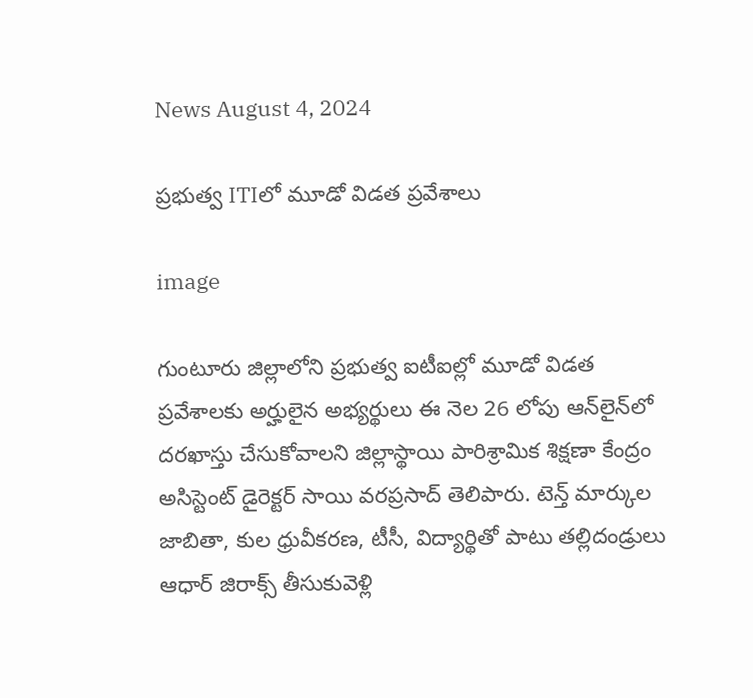News August 4, 2024

ప్రభుత్వ ITIలో మూడో విడత ప్రవేశాలు

image

గుంటూరు జిల్లాలోని ప్రభుత్వ ఐటీఐల్లో మూడో విడత ప్రవేశాలకు అర్హులైన అభ్యర్థులు ఈ నెల 26 లోపు ఆన్‌లైన్‌లో దరఖాస్తు చేసుకోవాలని జిల్లాస్థాయి పారిశ్రామిక శిక్షణా కేంద్రం అసిస్టెంట్ డైరెక్టర్ సాయి వరప్రసాద్ తెలిపారు. టెన్త్ మార్కుల జాబితా, కుల ధ్రువీకరణ, టీసీ, విద్యార్థితో పాటు తల్లిదండ్రులు ఆధార్ జిరాక్స్ తీసుకువెళ్లి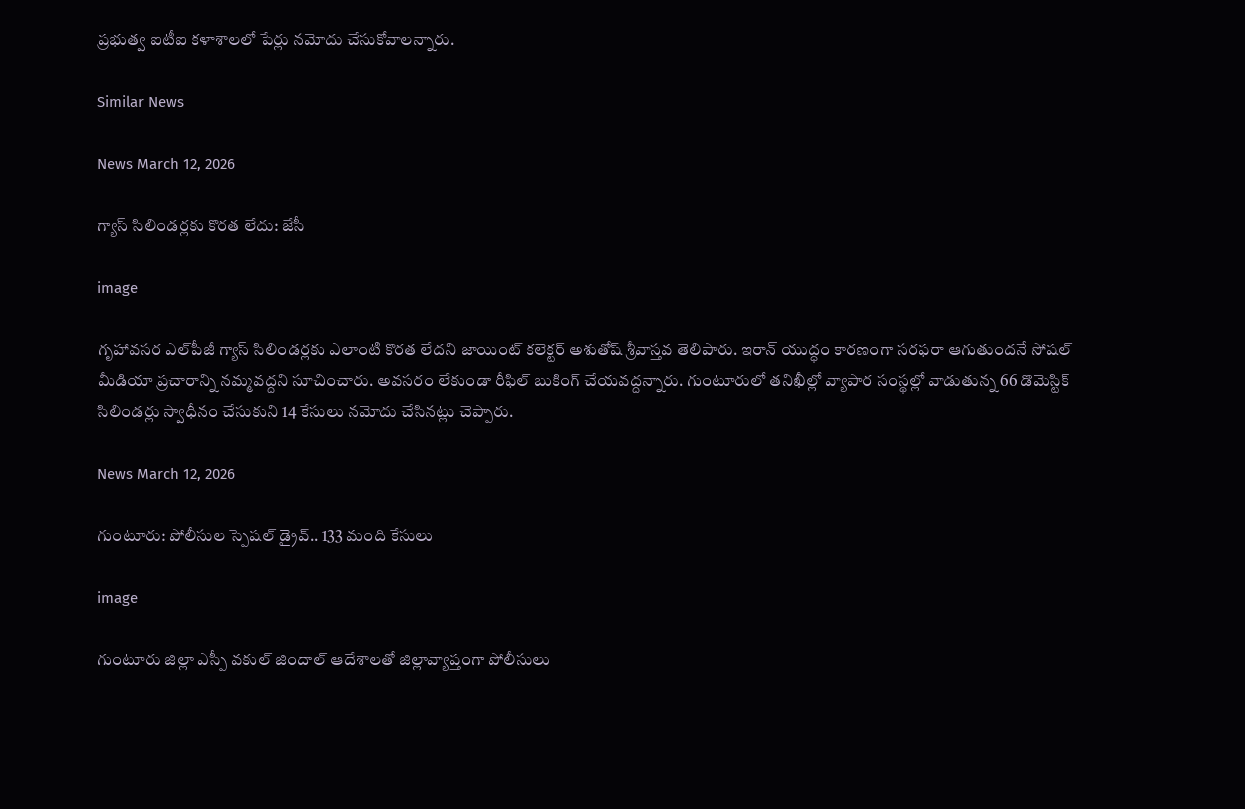ప్రభుత్వ ఐటీఐ కళాశాలలో పేర్లు నమోదు చేసుకోవాలన్నారు.

Similar News

News March 12, 2026

గ్యాస్ సిలిండర్లకు కొరత లేదు: జేసీ

image

గృహావసర ఎల్‌పీజీ గ్యాస్ సిలిండర్లకు ఎలాంటి కొరత లేదని జాయింట్ కలెక్టర్ అశుతోష్ శ్రీవాస్తవ తెలిపారు. ఇరాన్ యుద్ధం కారణంగా సరఫరా ఆగుతుందనే సోషల్ మీడియా ప్రచారాన్ని నమ్మవద్దని సూచించారు. అవసరం లేకుండా రీఫిల్ బుకింగ్ చేయవద్దన్నారు. గుంటూరులో తనిఖీల్లో వ్యాపార సంస్థల్లో వాడుతున్న 66 డొమెస్టిక్ సిలిండర్లు స్వాధీనం చేసుకుని 14 కేసులు నమోదు చేసినట్లు చెప్పారు.

News March 12, 2026

గుంటూరు: పోలీసుల స్పెషల్ డ్రైవ్.. 133 మంది కేసులు

image

గుంటూరు జిల్లా ఎస్పీ వకుల్ జిందాల్ ఆదేశాలతో జిల్లావ్యాప్తంగా పోలీసులు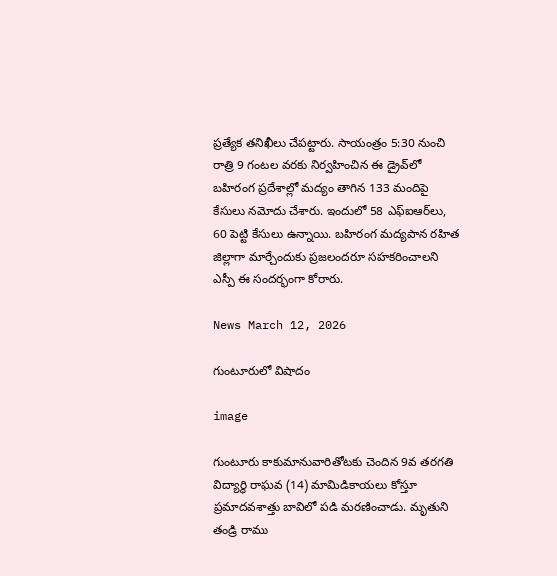ప్రత్యేక తనిఖీలు చేపట్టారు. సాయంత్రం 5:30 నుంచి రాత్రి 9 గంటల వరకు నిర్వహించిన ఈ డ్రైవ్‌లో బహిరంగ ప్రదేశాల్లో మద్యం తాగిన 133 మందిపై కేసులు నమోదు చేశారు. ఇందులో 58 ఎఫ్‌ఐఆర్‌లు, 60 పెట్టి కేసులు ఉన్నాయి. బహిరంగ మద్యపాన రహిత జిల్లాగా మార్చేందుకు ప్రజలందరూ సహకరించాలని ఎస్పీ ఈ సందర్భంగా కోరారు.

News March 12, 2026

గుంటూరులో విషాదం

image

గుంటూరు కాకుమానువారితోటకు చెందిన 9వ తరగతి విద్యార్థి రాఘవ (14) మామిడికాయలు కోస్తూ ప్రమాదవశాత్తు బావిలో పడి మరణించాడు. మృతుని తండ్రి రాము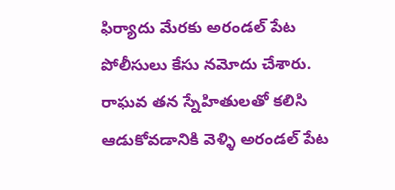ఫిర్యాదు మేరకు అరండల్ పేట పోలీసులు కేసు నమోదు చేశారు. రాఘవ తన స్నేహితులతో కలిసి ఆడుకోవడానికి వెళ్ళి అరండల్ పేట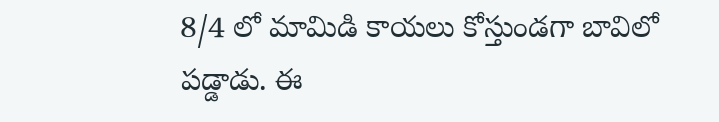8/4 లో మామిడి కాయలు కోస్తుండగా బావిలో పడ్డాడు. ఈ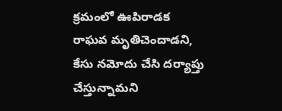క్రమంలో ఊపిరాడక రాఘవ మృతిచెందాడని, కేసు నమోదు చేసి దర్యాప్తు చేస్తున్నామని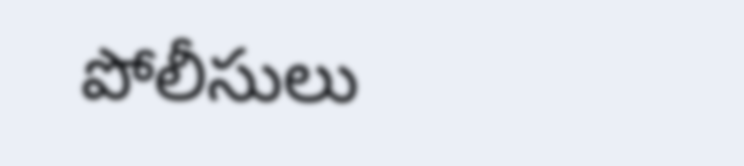పోలీసులు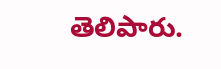తెలిపారు.